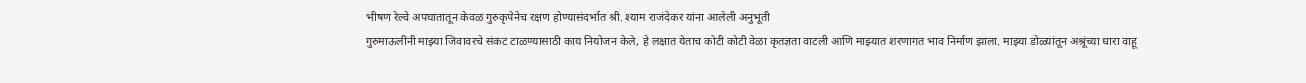भीषण रेल्वे अपघातातून केवळ गुरुकृपेनेच रक्षण होण्यासंदर्भात श्री. श्याम राजंदेकर यांना आलेली अनुभूती
गुरुमाऊलींनी माझ्या जिवावरचे संकट टाळण्यासाठी काय नियोजन केले, हे लक्षात येताच कोटी कोटी वेळा कृतज्ञता वाटली आणि माझ्यात शरणागत भाव निर्माण झाला. माझ्या डोळ्यांतून अश्रूंच्या धारा वाहू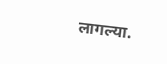लागल्या.